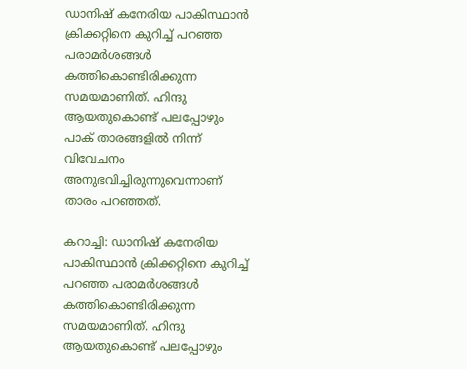ഡാനിഷ് കനേരിയ പാകിസ്ഥാന്‍ ക്രിക്കറ്റിനെ കുറിച്ച് പറഞ്ഞ പരാമര്‍ശങ്ങള്‍ കത്തികൊണ്ടിരിക്കുന്ന സമയമാണിത്. ഹിന്ദു ആയതുകൊണ്ട് പലപ്പോഴും പാക് താരങ്ങളില്‍ നിന്ന് വിവേചനം അനുഭവിച്ചിരുന്നുവെന്നാണ് താരം പറഞ്ഞത്.

കറാച്ചി: ഡാനിഷ് കനേരിയ പാകിസ്ഥാന്‍ ക്രിക്കറ്റിനെ കുറിച്ച് പറഞ്ഞ പരാമര്‍ശങ്ങള്‍ കത്തികൊണ്ടിരിക്കുന്ന സമയമാണിത്. ഹിന്ദു ആയതുകൊണ്ട് പലപ്പോഴും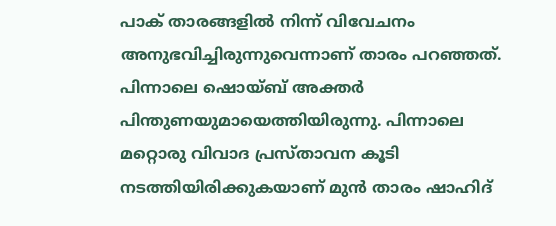പാക് താരങ്ങളില്‍ നിന്ന് വിവേചനം അനുഭവിച്ചിരുന്നുവെന്നാണ് താരം പറഞ്ഞത്. പിന്നാലെ ഷൊയ്ബ് അക്തര്‍ പിന്തുണയുമായെത്തിയിരുന്നു. പിന്നാലെ മറ്റൊരു വിവാദ പ്രസ്താവന കൂടി നടത്തിയിരിക്കുകയാണ് മുന്‍ താരം ഷാഹിദ്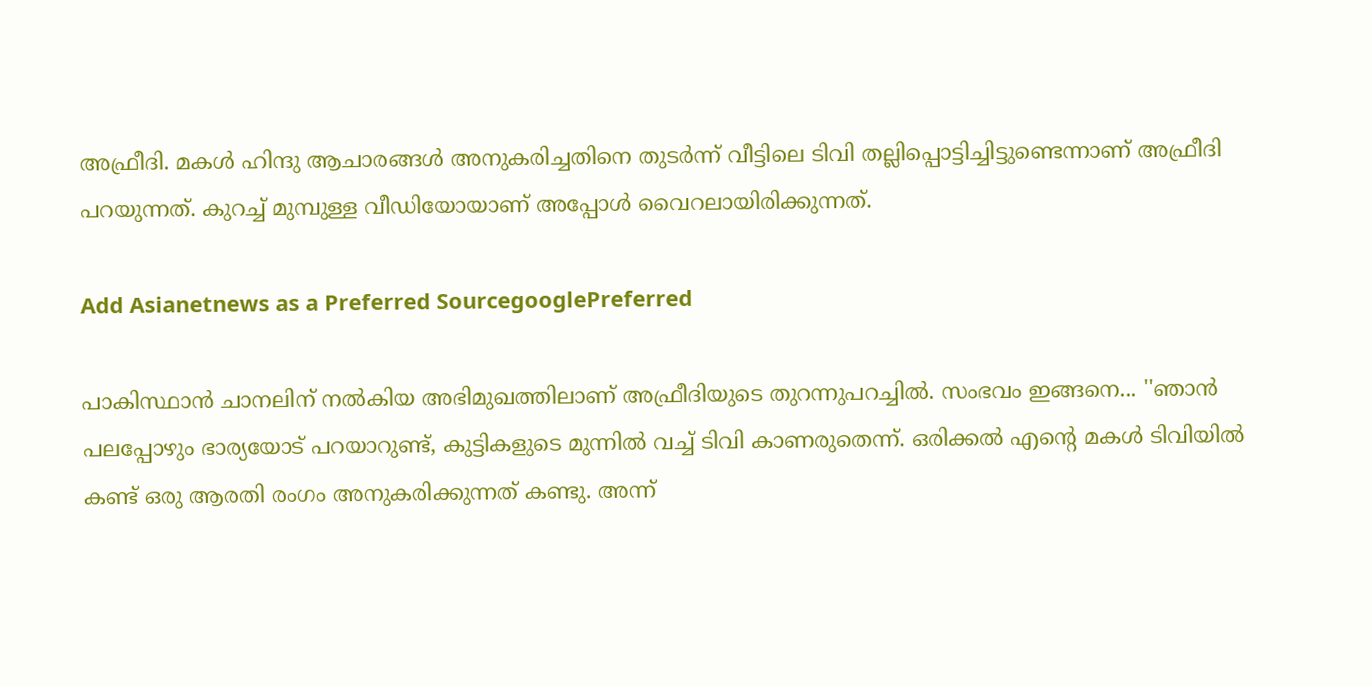അഫ്രീദി. മകള്‍ ഹിന്ദു ആചാരങ്ങള്‍ അനുകരിച്ചതിനെ തുടര്‍ന്ന് വീട്ടിലെ ടിവി തല്ലിപ്പൊട്ടിച്ചിട്ടുണ്ടെന്നാണ് അഫ്രീദി പറയുന്നത്. കുറച്ച് മുമ്പുള്ള വീഡിയോയാണ് അപ്പോള്‍ വൈറലായിരിക്കുന്നത്.

Add Asianetnews as a Preferred SourcegooglePreferred

പാകിസ്ഥാന്‍ ചാനലിന് നല്‍കിയ അഭിമുഖത്തിലാണ് അഫ്രീദിയുടെ തുറന്നുപറച്ചില്‍. സംഭവം ഇങ്ങനെ... ''ഞാന്‍ പലപ്പോഴും ഭാര്യയോട് പറയാറുണ്ട്, കുട്ടികളുടെ മുന്നില്‍ വച്ച് ടിവി കാണരുതെന്ന്. ഒരിക്കല്‍ എന്റെ മകള്‍ ടിവിയില്‍ കണ്ട് ഒരു ആരതി രംഗം അനുകരിക്കുന്നത് കണ്ടു. അന്ന്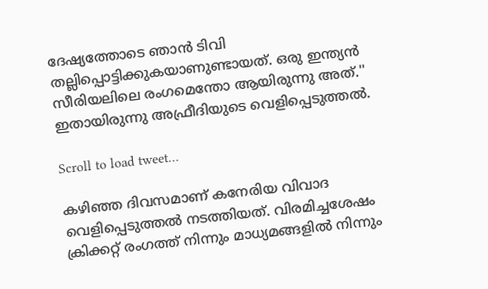ദേഷ്യത്തോടെ ഞാന്‍ ടിവി തല്ലിപ്പൊട്ടിക്കുകയാണുണ്ടായത്. ഒരു ഇന്ത്യന്‍ സീരിയലിലെ രംഗമെന്തോ ആയിരുന്നു അത്.'' ഇതായിരുന്നു അഫ്രീദിയുടെ വെളിപ്പെടുത്തല്‍.

Scroll to load tweet…

കഴിഞ്ഞ ദിവസമാണ് കനേരിയ വിവാദ വെളിപ്പെടുത്തല്‍ നടത്തിയത്. വിരമിച്ചശേഷം ക്രിക്കറ്റ് രംഗത്ത് നിന്നും മാധ്യമങ്ങളില്‍ നിന്നും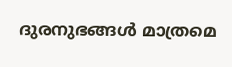ദുരനുഭങ്ങള്‍ മാത്രമെ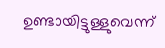ഉണ്ടായിട്ടുള്ളുവെന്ന്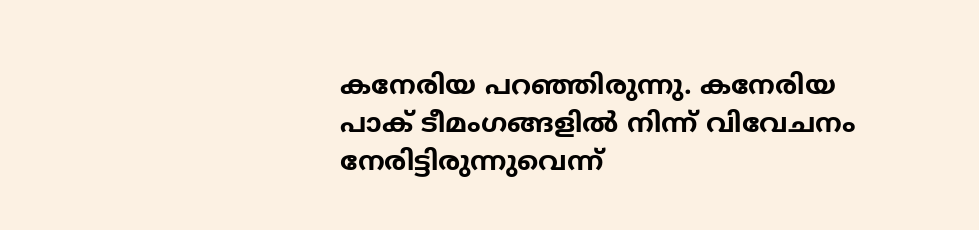കനേരിയ പറഞ്ഞിരുന്നു. കനേരിയ പാക് ടീമംഗങ്ങളില്‍ നിന്ന് വിവേചനം നേരിട്ടിരുന്നുവെന്ന്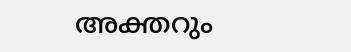അക്തറും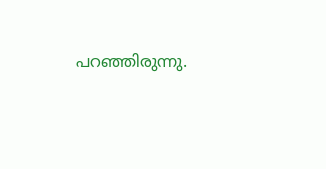പറഞ്ഞിരുന്നു.